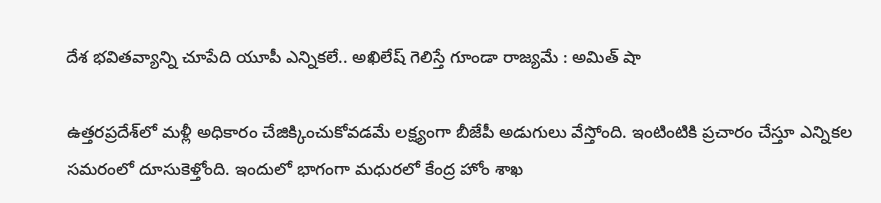దేశ భవితవ్యాన్ని చూపేది యూపీ ఎన్నికలే.. అఖిలేష్ గెలిస్తే గూండా రాజ్యమే : అమిత్ షా

ఉత్తరప్రదేశ్‌లో మళ్లీ అధికారం చేజిక్కించుకోవడమే లక్ష్యంగా బీజేపీ అడుగులు వేస్తోంది. ఇంటింటికి ప్రచారం చేస్తూ ఎన్నికల సమరంలో దూసుకెళ్తోంది. ఇందులో భాగంగా మధురలో కేంద్ర హోం శాఖ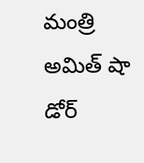మంత్రి అమిత్ షా డోర్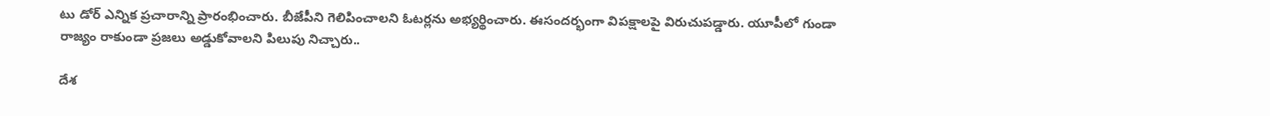టు డోర్ ఎన్నిక ప్రచారాన్ని ప్రారంభించారు. బీజేపీని గెలిపించాలని ఓటర్లను అభ్యర్థించారు. ఈసందర్భంగా విపక్షాలపై విరుచుపడ్డారు. యూపీలో గుండా రాజ్యం రాకుండా ప్రజలు అడ్డుకోవాల‌ని పిలుపు నిచ్చారు..

దేశ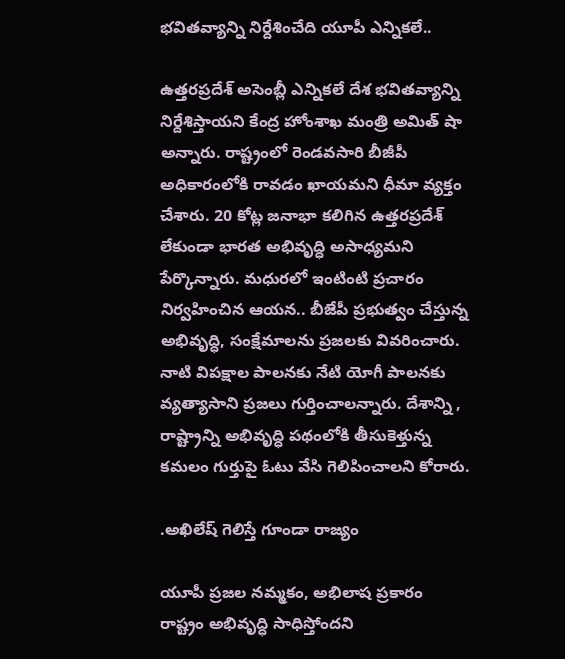భ‌విత‌వ్యాన్ని నిర్దేశించేది యూపీ ఎన్నిక‌లే..

ఉత్తరప్రదేశ్ అసెంబ్లీ ఎన్నికలే దేశ భవితవ్యాన్ని నిర్దేశిస్తాయని కేంద్ర హోంశాఖ మంత్రి అమిత్ షా అన్నారు. రాష్ట్రంలో రెండవసారి బీజీపీ అధికారంలోకి రావడం ఖాయమని ధీమా వ్యక్తం చేశారు. 20 కోట్ల జనాభా కలిగిన ఉత్తరప్రదేశ్ లేకుండా భారత అభివృద్ధి అసాధ్యమని పేర్కొన్నారు. మధురలో ఇంటింటి ప్రచారం నిర్వహించిన ఆయన.. బీజేపీ ప్రభుత్వం చేస్తున్న అభివృద్ధి, సంక్షేమాల‌ను ప్రజలకు వివరించారు. నాటి విపక్షాల పాలనకు నేటి యోగీ పాలనకు వ్యత్యాసాని ప్రజలు గుర్తించాలన్నారు. దేశాన్ని , రాష్ట్రాన్ని అభివృద్ధి పథంలోకి తీసుకెళ్తున్న కమలం గుర్తుపై ఓటు వేసి గెలిపించాలని కోరారు.

.అఖిలేష్ గెలిస్తే గూండా రాజ్యం

యూపీ ప్రజల నమ్మకం, అభిలాష ప్రకారం రాష్ట్రం అభివృద్ధి సాధిస్తోందని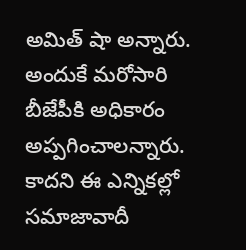అమిత్ షా అన్నారు. అందుకే మరోసారి బీజేపీకి అధికారం అప్పగించాలన్నారు. కాదని ఈ ఎన్నికల్లో సమాజావాదీ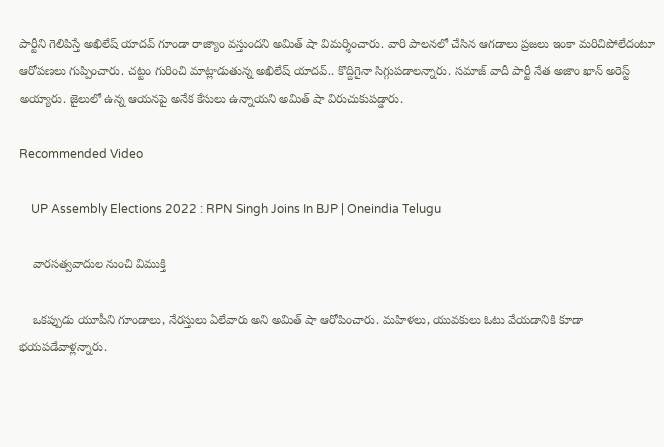పార్టీని గెలిపిస్తే అఖిలేష్ యాదవ్ గూండా రాజ్యాం వస్తుందని అమిత్ షా విమర్శించారు. వారి పాలనలో చేసిన ఆగడాలు ప్రజలు ఇంకా మరిచిపోలేదంటూ ఆరోపణలు గుప్పించారు. చట్టం గురించి మాట్లాడుతున్న అఖిలేష్ యాదవ్.. కొద్దిగైనా సిగ్గుపడాలన్నారు. సమాజ్ వాదీ పార్టీ నేత అజాం ఖాన్ అరెస్ట్ అయ్యారు. జైలులో ఉన్న ఆయనపై అనేక కేసులు ఉన్నాయని అమిత్ షా విరుచుకుపడ్డారు.

Recommended Video

    UP Assembly Elections 2022 : RPN Singh Joins In BJP | Oneindia Telugu

    వారసత్వవాదుల నుంచి విముక్తి

    ఒకప్పుడు యూపీని గూండాలు, నేరస్తులు ఏలేవారు అని అమిత్ షా ఆరోపించారు. మహిళలు, యువకులు ఓటు వేయడానికి కూడా భయపడేవాళ్లన్నారు.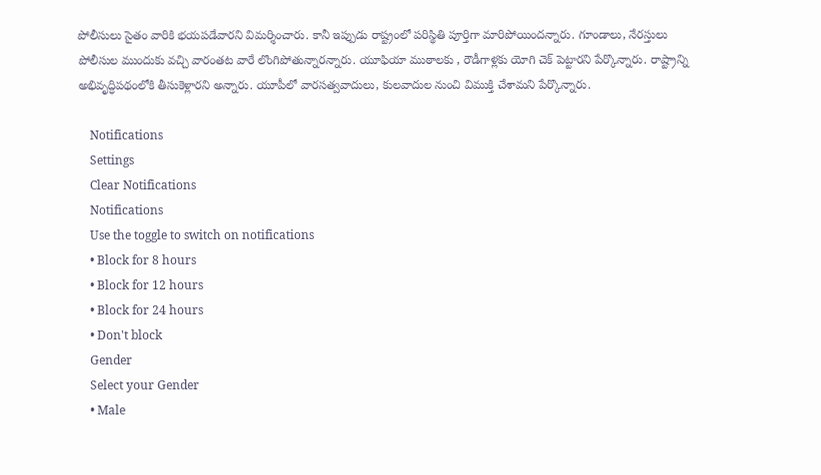పోలీసులు సైతం వారికి భయపడేవారని విమర్శించారు. కానీ ఇప్పుడు రాష్ట్రంలో పరిస్థితి పూర్తిగా మారిపోయిందన్నారు. గూండాలు, నేరస్తులు పోలీసుల ముందుకు వచ్చి వారంతట వారే లొంగిపోతున్నారన్నారు. యూఫియా ముఠాలకు , రౌడీగాళ్లకు యోగి చెక్ పెట్టారని పేర్కొన్నారు. రాష్ట్రాన్ని అభివృద్ధిపథంలోకి తీసుకెళ్లారని అన్నారు. యూపీలో వారసత్వవాదులు, కులవాదుల నుంచి విముక్తి చేశామని పేర్కొన్నారు.

    Notifications
    Settings
    Clear Notifications
    Notifications
    Use the toggle to switch on notifications
    • Block for 8 hours
    • Block for 12 hours
    • Block for 24 hours
    • Don't block
    Gender
    Select your Gender
    • Male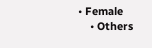• Female
    • Others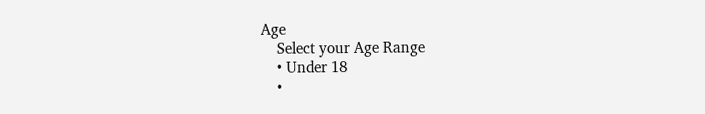Age
    Select your Age Range
    • Under 18
    •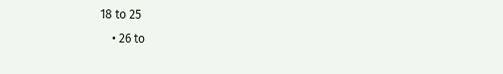18 to 25
    • 26 to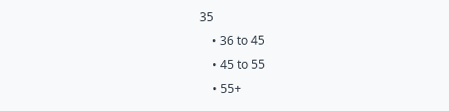35
    • 36 to 45
    • 45 to 55
    • 55+